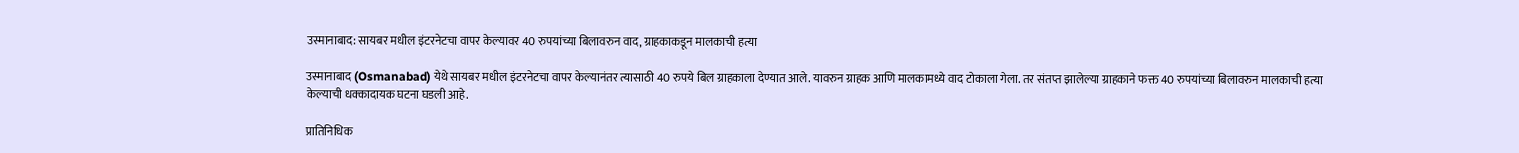उस्मानाबाद: सायबर मधील इंटरनेटचा वापर केल्यावर 40 रुपयांच्या बिलावरुन वाद, ग्राहकाकडून मालकाची हत्या

उस्मानाबाद (Osmanabad) येथे सायबर मधील इंटरनेटचा वापर केल्यानंतर त्यासाठी 40 रुपये बिल ग्राहकाला देण्यात आले. यावरुन ग्राहक आणि मालकामध्ये वाद टोकाला गेला. तर संतप्त झालेल्या ग्राहकाने फक्त 40 रुपयांच्या बिलावरुन मालकाची हत्या केल्याची धक्कादायक घटना घडली आहे.

प्रातिनिधिक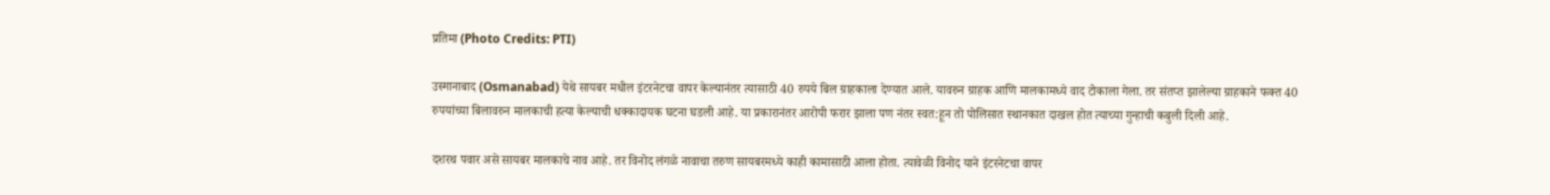प्रतिमा (Photo Credits: PTI)

उस्मानाबाद (Osmanabad) येथे सायबर मधील इंटरनेटचा वापर केल्यानंतर त्यासाठी 40 रुपये बिल ग्राहकाला देण्यात आले. यावरुन ग्राहक आणि मालकामध्ये वाद टोकाला गेला. तर संतप्त झालेल्या ग्राहकाने फक्त 40 रुपयांच्या बिलावरुन मालकाची हत्या केल्याची धक्कादायक घटना घडली आहे. या प्रकारानंतर आरोपी फरार झाला पण नंतर स्वत:हून तो पोलिसात स्थानकात दाखल होत त्याच्या गुन्हाची कबुली दिली आहे.

दशरथ पवार असे सायबर मालकाचे नाव आहे. तर विनोद लंगळे नावाचा तरुण सायबरमध्ये काही कामासाठी आला होता. त्यावेळी विनोद याने इंटरनेटचा वापर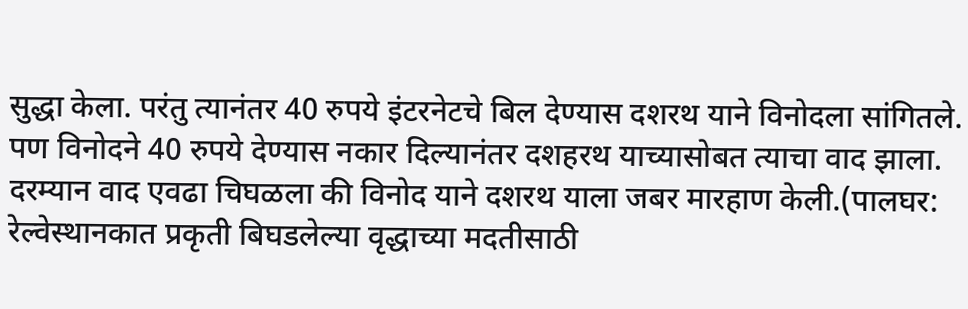सुद्धा केला. परंतु त्यानंतर 40 रुपये इंटरनेटचे बिल देण्यास दशरथ याने विनोदला सांगितले. पण विनोदने 40 रुपये देण्यास नकार दिल्यानंतर दशहरथ याच्यासोबत त्याचा वाद झाला. दरम्यान वाद एवढा चिघळला की विनोद याने दशरथ याला जबर मारहाण केली.(पालघर: रेल्वेस्थानकात प्रकृती बिघडलेल्या वृद्धाच्या मदतीसाठी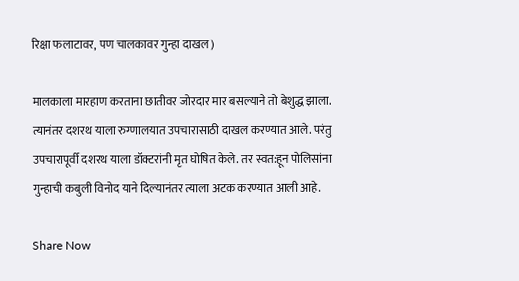रिक्षा फलाटावर, पण चालकावर गुन्हा दाखल)

मालकाला मारहाण करताना छातीवर जोरदार मार बसल्याने तो बेशुद्ध झाला. त्यानंतर दशरथ याला रुग्णालयात उपचारासाठी दाखल करण्यात आले. परंतु उपचारापूर्वी दशरथ याला डॉक्टरांनी मृत घोषित केले. तर स्वत:हून पोलिसांना गुन्हाची कबुली विनोद याने दिल्यानंतर त्याला अटक करण्यात आली आहे.

Share Now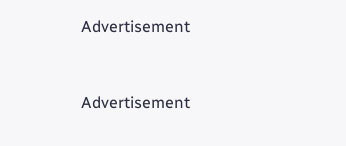Advertisement


Advertisement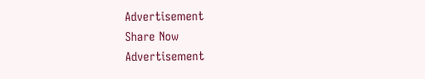Advertisement
Share Now
Advertisement